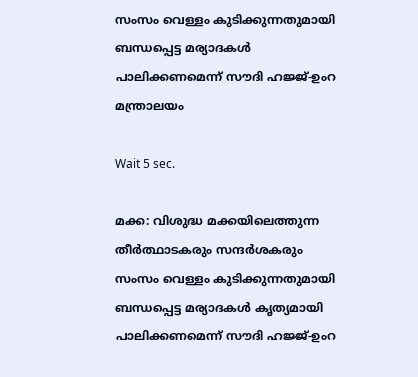സംസം വെള്ളം കുടിക്കുന്നതുമായി ബന്ധപ്പെട്ട മര്യാദകൾ പാലിക്കണമെന്ന് സൗദി ഹജ്ജ്-ഉംറ മന്ത്രാലയം

Wait 5 sec.

മക്ക: വിശുദ്ധ മക്കയിലെത്തുന്ന തീർത്ഥാടകരും സന്ദർശകരും സംസം വെള്ളം കുടിക്കുന്നതുമായി ബന്ധപ്പെട്ട മര്യാദകൾ കൃത്യമായി പാലിക്കണമെന്ന് സൗദി ഹജ്ജ്-ഉംറ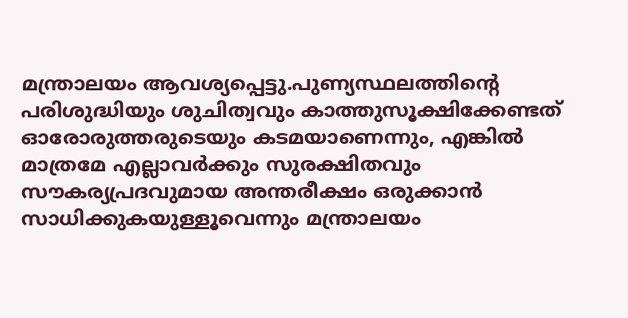മന്ത്രാലയം ആവശ്യപ്പെട്ടു.പുണ്യസ്ഥലത്തിന്റെ പരിശുദ്ധിയും ശുചിത്വവും കാത്തുസൂക്ഷിക്കേണ്ടത് ഓരോരുത്തരുടെയും കടമയാണെന്നും, എങ്കിൽ മാത്രമേ എല്ലാവർക്കും സുരക്ഷിതവും സൗകര്യപ്രദവുമായ അന്തരീക്ഷം ഒരുക്കാൻ സാധിക്കുകയുള്ളൂവെന്നും മന്ത്രാലയം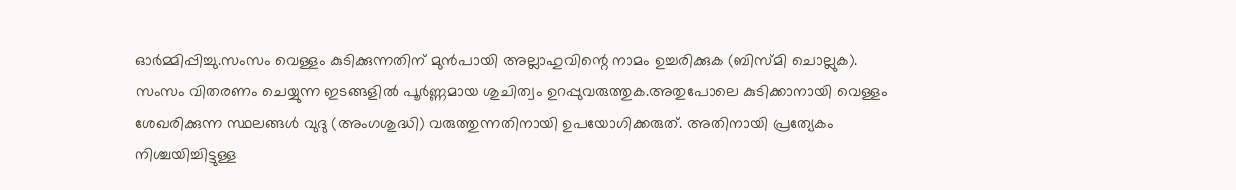ഓർമ്മിപ്പിച്ചു.സംസം വെള്ളം കുടിക്കുന്നതിന് മുൻപായി അല്ലാഹുവിന്റെ നാമം ഉച്ചരിക്കുക (ബിസ്മി ചൊല്ലുക). സംസം വിതരണം ചെയ്യുന്ന ഇടങ്ങളിൽ പൂർണ്ണമായ ശുചിത്വം ഉറപ്പുവരുത്തുക.അതുപോലെ കുടിക്കാനായി വെള്ളം ശേഖരിക്കുന്ന സ്ഥലങ്ങൾ വുദു (അംഗശുദ്ധി) വരുത്തുന്നതിനായി ഉപയോഗിക്കരുത്. അതിനായി പ്രത്യേകം നിശ്ചയിച്ചിട്ടുള്ള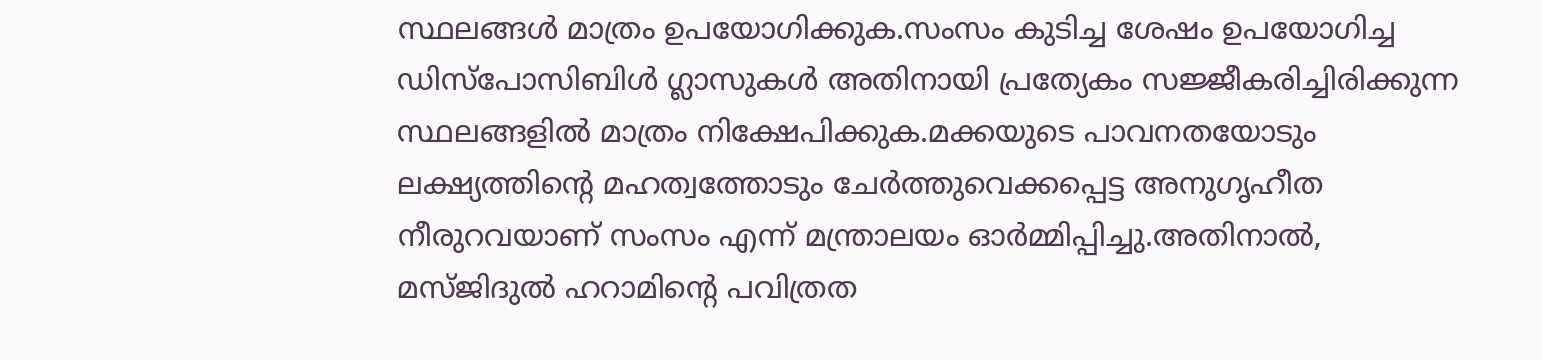സ്ഥലങ്ങൾ മാത്രം ഉപയോഗിക്കുക.സംസം കുടിച്ച ശേഷം ഉപയോഗിച്ച ഡിസ്പോസിബിൾ ഗ്ലാസുകൾ അതിനായി പ്രത്യേകം സജ്ജീകരിച്ചിരിക്കുന്ന സ്ഥലങ്ങളിൽ മാത്രം നിക്ഷേപിക്കുക.മക്കയുടെ പാവനതയോടും ലക്ഷ്യത്തിന്റെ മഹത്വത്തോടും ചേർത്തുവെക്കപ്പെട്ട അനുഗൃഹീത നീരുറവയാണ് സംസം എന്ന് മന്ത്രാലയം ഓർമ്മിപ്പിച്ചു.അതിനാൽ, മസ്ജിദുൽ ഹറാമിന്റെ പവിത്രത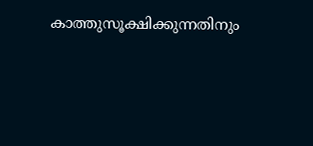കാത്തുസൂക്ഷിക്കുന്നതിനും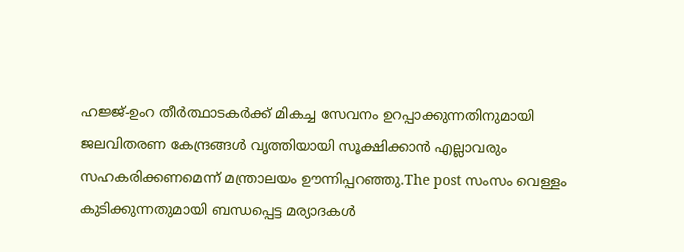ഹജ്ജ്-ഉംറ തീർത്ഥാടകർക്ക് മികച്ച സേവനം ഉറപ്പാക്കുന്നതിനുമായി ജലവിതരണ കേന്ദ്രങ്ങൾ വൃത്തിയായി സൂക്ഷിക്കാൻ എല്ലാവരും സഹകരിക്കണമെന്ന് മന്ത്രാലയം ഊന്നിപ്പറഞ്ഞു.The post സംസം വെള്ളം കുടിക്കുന്നതുമായി ബന്ധപ്പെട്ട മര്യാദകൾ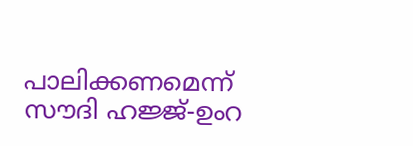പാലിക്കണമെന്ന് സൗദി ഹജ്ജ്-ഉംറ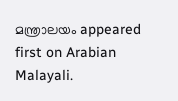മന്ത്രാലയം appeared first on Arabian Malayali.